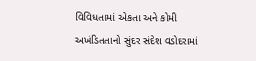વિવિધતામાં એકતા અને કોમી અખંડિતતાનો સુંદર સંદેશ વડોદરામાં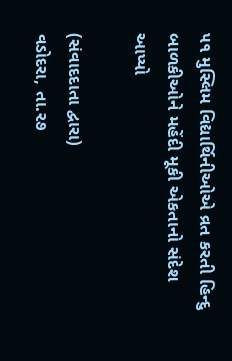૫૧ મુસ્લિમ વિદ્યાર્થિનીઓએ વ્રત કરતી હિન્દુ બાળકીઓને મહેંદી મૂકી એકતાનો સંદેશ આપ્યો

(સંવાદદાતા દ્વારા)
વડોદરા, તા.૨૭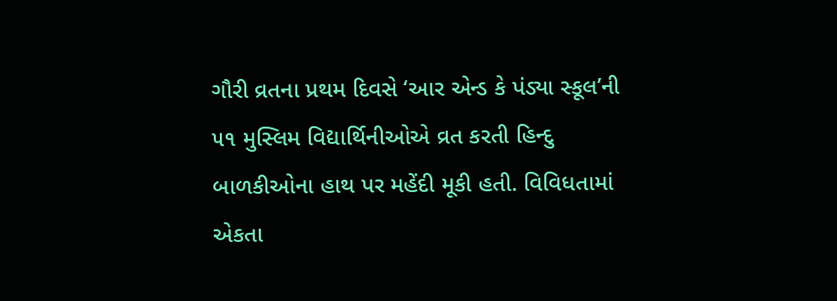ગૌરી વ્રતના પ્રથમ દિવસે ‘આર એન્ડ કે પંડ્યા સ્કૂલ’ની ૫૧ મુસ્લિમ વિદ્યાર્થિનીઓએ વ્રત કરતી હિન્દુ બાળકીઓના હાથ પર મહેંદી મૂકી હતી. વિવિધતામાં એકતા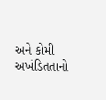અને કોમી અખંડિતતાનો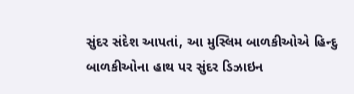સુંદર સંદેશ આપતાં, આ મુસ્લિમ બાળકીઓએ હિન્દુ બાળકીઓના હાથ પર સુંદર ડિઝાઇન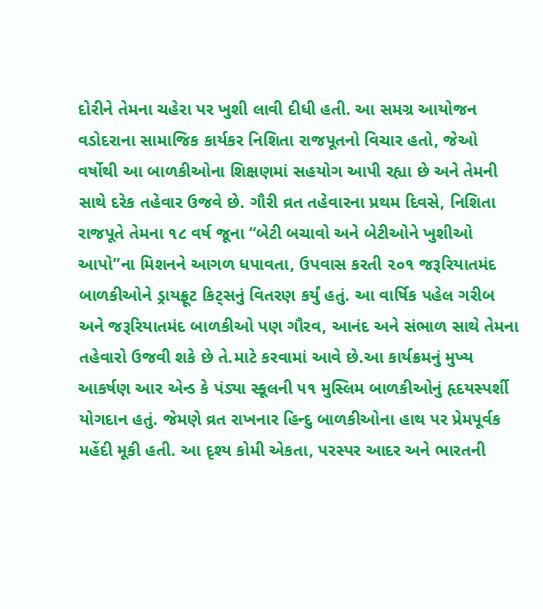દોરીને તેમના ચહેરા પર ખુશી લાવી દીધી હતી. આ સમગ્ર આયોજન વડોદરાના સામાજિક કાર્યકર નિશિતા રાજપૂતનો વિચાર હતો, જેઓ વર્ષોથી આ બાળકીઓના શિક્ષણમાં સહયોગ આપી રહ્યા છે અને તેમની સાથે દરેક તહેવાર ઉજવે છે. ગૌરી વ્રત તહેવારના પ્રથમ દિવસે, નિશિતા રાજપૂતે તેમના ૧૮ વર્ષ જૂના “બેટી બચાવો અને બેટીઓને ખુશીઓ આપો”ના મિશનને આગળ ધપાવતા, ઉપવાસ કરતી ૨૦૧ જરૂરિયાતમંદ બાળકીઓને ડ્રાયફ્રૂટ કિટ્‌સનું વિતરણ કર્યું હતું. આ વાર્ષિક પહેલ ગરીબ અને જરૂરિયાતમંદ બાળકીઓ પણ ગૌરવ, આનંદ અને સંભાળ સાથે તેમના તહેવારો ઉજવી શકે છે તે.માટે કરવામાં આવે છે.આ કાર્યક્રમનું મુખ્ય આકર્ષણ આર એન્ડ કે પંડ્યા સ્કૂલની ૫૧ મુસ્લિમ બાળકીઓનું હૃદયસ્પર્શી યોગદાન હતું. જેમણે વ્રત રાખનાર હિન્દુ બાળકીઓના હાથ પર પ્રેમપૂર્વક મહેંદી મૂકી હતી. આ દૃશ્ય કોમી એકતા, પરસ્પર આદર અને ભારતની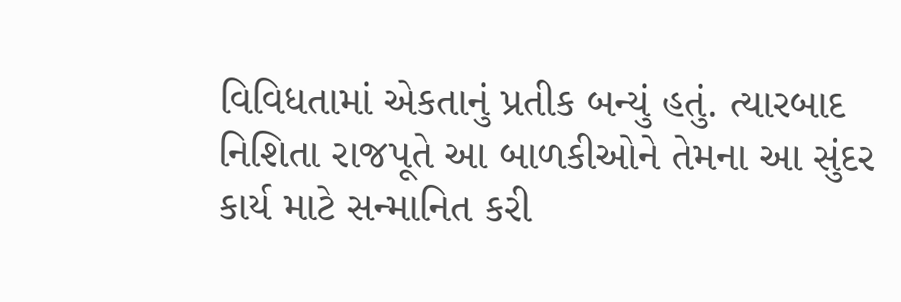વિવિધતામાં એકતાનું પ્રતીક બન્યું હતું. ત્યારબાદ નિશિતા રાજપૂતે આ બાળકીઓને તેમના આ સુંદર કાર્ય માટે સન્માનિત કરી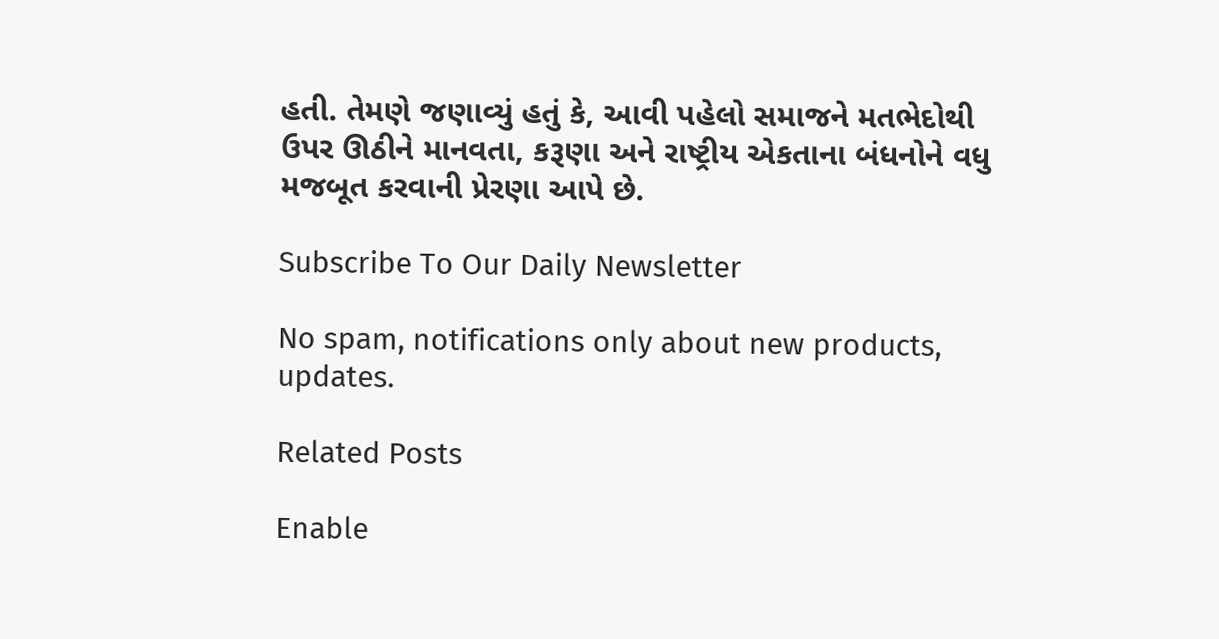હતી. તેમણે જણાવ્યું હતું કે, આવી પહેલો સમાજને મતભેદોથી ઉપર ઊઠીને માનવતા, કરૂણા અને રાષ્ટ્રીય એકતાના બંધનોને વધુ મજબૂત કરવાની પ્રેરણા આપે છે.

Subscribe To Our Daily Newsletter

No spam, notifications only about new products, updates.

Related Posts

Enable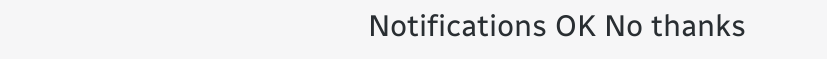Notifications OK No thanks